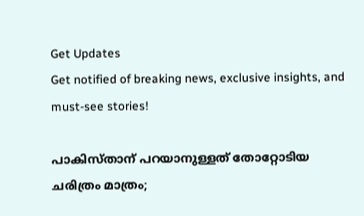Get Updates
Get notified of breaking news, exclusive insights, and must-see stories!

പാകിസ്താന് പറയാനുള്ളത് തോറ്റോടിയ ചരിത്രം മാത്രം;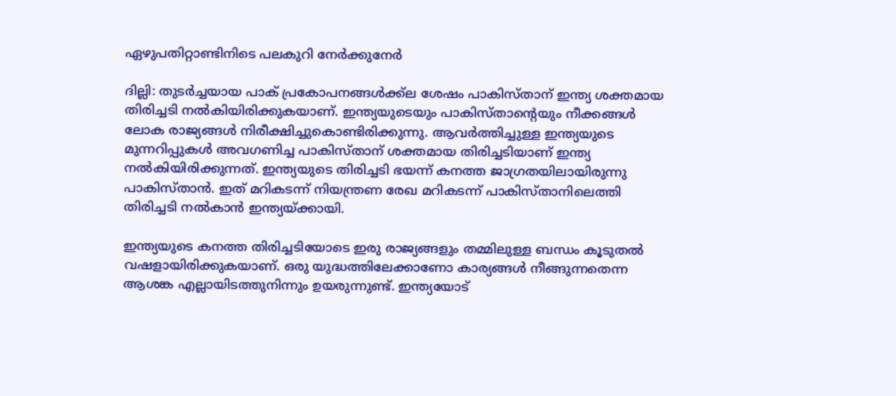ഏഴുപതിറ്റാണ്ടിനിടെ പലകുറി നേർക്കുനേർ

ദില്ലി: തുടർച്ചയായ പാക് പ്രകോപനങ്ങൾക്ക്ല ശേഷം പാകിസ്താന് ഇന്ത്യ ശക്തമായ തിരിച്ചടി നൽകിയിരിക്കുകയാണ്. ഇന്ത്യയുടെയും പാകിസ്താന്റെയും നീക്കങ്ങൾ ലോക രാജ്യങ്ങൾ നിരീക്ഷിച്ചുകൊണ്ടിരിക്കുന്നു. ആവർത്തിച്ചുള്ള ഇന്ത്യയുടെ മുന്നറിപ്പുകൾ അവഗണിച്ച പാകിസ്താന് ശക്തമായ തിരിച്ചടിയാണ് ഇന്ത്യ നൽകിയിരിക്കുന്നത്. ഇന്ത്യയുടെ തിരിച്ചടി ഭയന്ന് കനത്ത ജാഗ്രതയിലായിരുന്നു പാകിസ്താൻ. ഇത് മറികടന്ന് നിയന്ത്രണ രേഖ മറികടന്ന് പാകിസ്താനിലെത്തി തിരിച്ചടി നൽ‌കാൻ ഇന്ത്യയ്ക്കായി.

ഇന്ത്യയുടെ കനത്ത തിരിച്ചടിയോടെ ഇരു രാജ്യങ്ങളും തമ്മിലുള്ള ബന്ധം കൂടുതൽ വഷളായിരിക്കുകയാണ്. ഒരു യുദ്ധത്തിലേക്കാണോ കാര്യങ്ങൾ നീങ്ങുന്നതെന്ന ആശങ്ക എല്ലായിടത്തുനിന്നും ഉയരുന്നുണ്ട്. ഇന്ത്യയോട്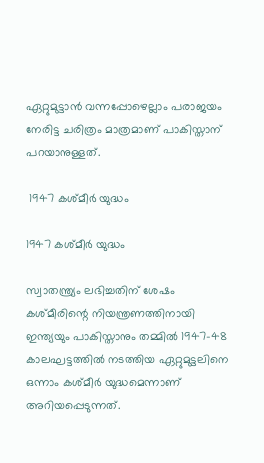ഏറ്റുമുട്ടാൻ വന്നപ്പോഴെല്ലാം പരാജയം നേരിട്ട ചരിത്രം മാത്രമാണ് പാകിസ്താന് പറയാനുള്ളത്.

 1947 കശ്മീർ യുദ്ധം

1947 കശ്മീർ യുദ്ധം

സ്വാതന്ത്ര്യം ലഭിച്ചതിന് ശേഷം കശ്മീരിന്റെ നിയന്ത്രണത്തിനായി ഇന്ത്യയും പാകിസ്താനും തമ്മിൽ 1947-48 കാലഘട്ടത്തിൽ നടത്തിയ ഏറ്റുമുട്ടലിനെ ഒന്നാം കശ്മീർ യുദ്ധമെന്നാണ് അറിയപ്പെടുന്നത്.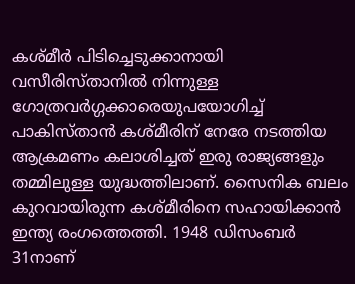കശ്മീർ പിടിച്ചെടുക്കാനായി വസീരിസ്താനിൽ നിന്നുള്ള ഗോത്രവർഗ്ഗക്കാരെയുപയോഗിച്ച് പാകിസ്താൻ കശ്മീരിന് നേരേ നടത്തിയ ആക്രമണം കലാശിച്ചത് ഇരു രാജ്യങ്ങളും തമ്മിലുള്ള യുദ്ധത്തിലാണ്. സൈനിക ബലം കുറവായിരുന്ന കശ്മീരിനെ സഹായിക്കാൻ ഇന്ത്യ രംഗത്തെത്തി. 1948 ഡിസംബർ 31നാണ്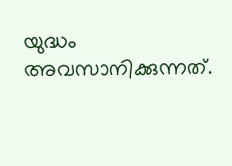യുദ്ധം അവസാനിക്കുന്നത്.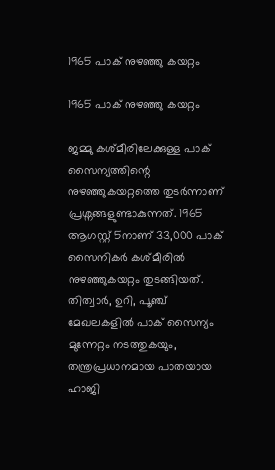1965 പാക് നുഴഞ്ഞു കയറ്റം

1965 പാക് നുഴഞ്ഞു കയറ്റം

ജമ്മു കശ്മീരിലേക്കുള്ള പാക് സൈന്യത്തിന്റെ നുഴഞ്ഞുകയറ്റത്തെ തുടർന്നാണ് പ്രശ്നങ്ങളുണ്ടാകുന്നത്. 1965 ആഗസ്റ്റ് 5നാണ് 33,000 പാക് സൈനികർ കശ്മീരിൽ നുഴഞ്ഞുകയറ്റം തുടങ്ങിയത്. തിത്വാർ, ഉറി, പൂഞ്ച് മേഖലകളിൽ പാക് സൈന്യം മുന്നേറ്റം നടത്തുകയും, തന്ത്രപ്രധാനമായ പാതയായ ഹാജി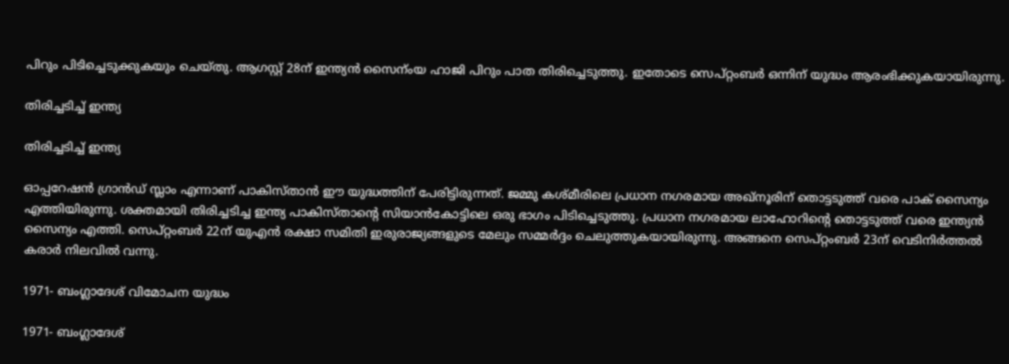പിറും പിടിച്ചെടുക്കുകയും ചെയ്തു. ആഗസ്റ്റ് 28ന് ഇന്ത്യൻ സൈന്ംയ ഹാജി പിറും പാത തിരിച്ചെടുത്തു. ഇതോടെ സെപ്റ്റംബർ ഒന്നിന് യുദ്ധം ആരംഭിക്കുകയായിരുന്നു.

തിരിച്ചടിച്ച് ഇന്ത്യ

തിരിച്ചടിച്ച് ഇന്ത്യ

ഓപ്പറേഷൻ ഗ്രാൻഡ് സ്ലാം എന്നാണ് പാകിസ്താൻ ഈ യുദ്ധത്തിന് പേരിട്ടിരുന്നത്. ജമ്മു കശ്മീരിലെ പ്രധാന നഗരമായ അഖ്നൂരിന് തൊട്ടടുത്ത് വരെ പാക് സൈന്യം എത്തിയിരുന്നു. ശക്തമായി തിരിച്ചടിച്ച ഇന്ത്യ പാകിസ്താന്റെ സിയാൻകോട്ടിലെ ഒരു ഭാഗം പിടിച്ചെടുത്തു. പ്രധാന നഗരമായ ലാഹോറിന്റെ തൊട്ടടുത്ത് വരെ ഇന്ത്യൻ സൈന്യം എത്തി. സെപ്റ്റംബർ 22ന് യുഎൻ രക്ഷാ സമിതി ഇരുരാജ്യങ്ങളുടെ മേലും സമ്മർദ്ദം ചെലുത്തുകയായിരുന്നു. അങ്ങനെ സെപ്റ്റംബർ 23ന് വെടിനിർത്തൽ കരാർ നിലവിൽ വന്നു.

1971- ബംഗ്ലാദേശ് വിമോചന യുദ്ധം

1971- ബംഗ്ലാദേശ്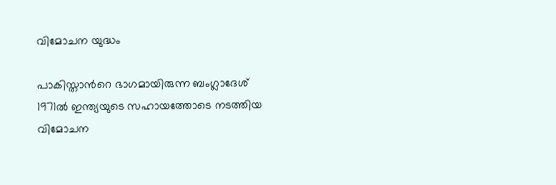വിമോചന യുദ്ധം

പാകിസ്താന്‍റെ ഭാഗമായിരുന്ന ബംഗ്ലാദേശ് 1971ൽ ഇന്ത്യയുടെ സഹായത്തോടെ നടത്തിയ വിമോചന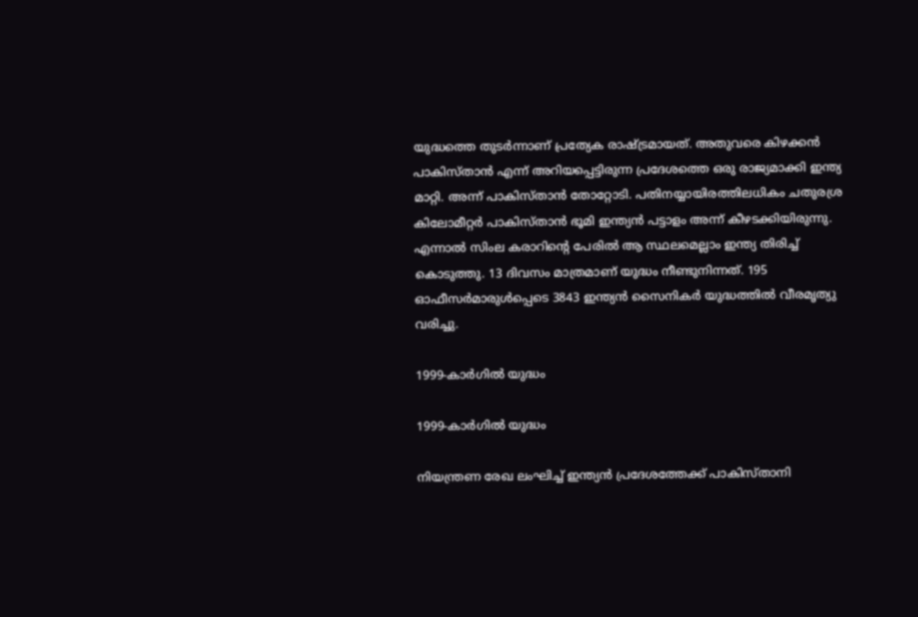യുദ്ധത്തെ തുടർന്നാണ് പ്രത്യേക രാഷ്ട്രമായത്. അതുവരെ കിഴക്കന്‍ പാകിസ്താന്‍ എന്ന് അറിയപ്പെട്ടിരുന്ന പ്രദേശത്തെ ഒരു രാജ്യമാക്കി ഇന്ത്യ മാറ്റി. അന്ന് പാകിസ്താന്‍ തോറ്റോടി. പതിനയ്യായിരത്തിലധികം ചതുരശ്ര കിലോമീറ്റര്‍ പാകിസ്താന്‍ ഭൂമി ഇന്ത്യന്‍ പട്ടാളം അന്ന് കീഴടക്കിയിരുന്നു. എന്നാല്‍ സിംല കരാറിന്റെ പേരില്‍ ആ സ്ഥലമെല്ലാം ഇന്ത്യ തിരിച്ച് കൊടുത്തു. 13 ദിവസം മാത്രമാണ് യുദ്ധം നീണ്ടുനിന്നത്. 195 ഓഫീസർമാരുൾപ്പെടെ 3843 ഇന്ത്യൻ സൈനികർ യുദ്ധത്തിൽ വീരമൃത്യു വരിച്ചു.

1999-കാർഗിൽ യുദ്ധം

1999-കാർഗിൽ യുദ്ധം

നിയന്ത്രണ രേഖ ലംഘിച്ച് ഇന്ത്യൻ പ്രദേശത്തേക്ക് പാകിസ്താനി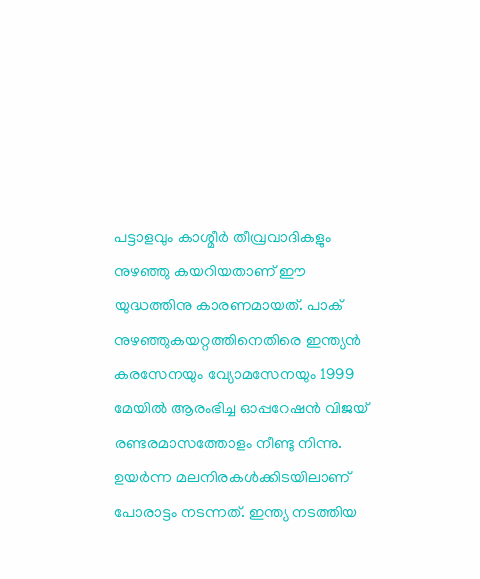പട്ടാളവും കാശ്മീർ തീവ്രവാ‍ദികളും നുഴഞ്ഞു കയറിയതാണ് ഈ യുദ്ധത്തിനു കാരണമായത്. പാക് നുഴഞ്ഞുകയറ്റത്തിനെതിരെ ഇന്ത്യൻ കരസേനയും വ്യോമസേനയും 1999 മേയിൽ ആരംഭിച്ച ഓപ്പറേഷൻ വിജയ് രണ്ടരമാസത്തോളം നീണ്ടു നിന്നു. ഉയർന്ന മലനിരകൾക്കിടയിലാണ് പോരാട്ടം നടന്നത്. ഇന്ത്യ നടത്തിയ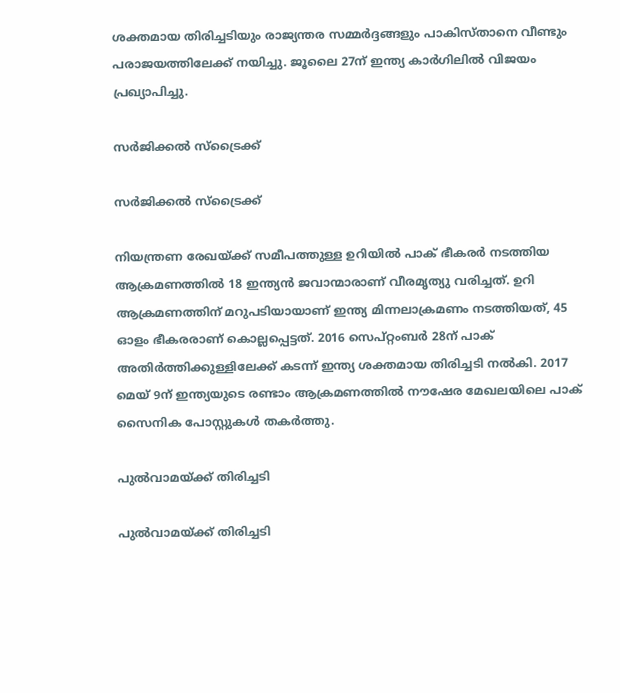ശക്തമായ തിരിച്ചടിയും രാജ്യന്തര സമ്മർദ്ദങ്ങളും പാകിസ്താനെ വീണ്ടും പരാജയത്തിലേക്ക് നയിച്ചു. ജൂലൈ 27ന് ഇന്ത്യ കാർഗിലിൽ വിജയം പ്രഖ്യാപിച്ചു.

സർജിക്കൽ സ്ട്രൈക്ക്

സർജിക്കൽ സ്ട്രൈക്ക്

നിയന്ത്രണ രേഖയ്ക്ക് സമീപത്തുള്ള ഉറിയിൽ പാക് ഭീകരർ നടത്തിയ ആക്രമണത്തിൽ 18 ഇന്ത്യൻ ജവാന്മാരാണ് വീരമൃത്യു വരിച്ചത്. ഉറി ആക്രമണത്തിന് മറുപടിയായാണ് ഇന്ത്യ മിന്നലാക്രമണം നടത്തിയത്, 45 ഓളം ഭീകരരാണ് കൊല്ലപ്പെട്ടത്. 2016 സെപ്റ്റംബർ 28ന് പാക് അതിർത്തിക്കുള്ളിലേക്ക് കടന്ന് ഇന്ത്യ ശക്തമായ തിരിച്ചടി നൽകി. 2017 മെയ് 9ന് ഇന്ത്യയുടെ രണ്ടാം ആക്രമണത്തിൽ‌ നൗഷേര മേഖലയിലെ പാക് സൈനിക പോസ്റ്റുകൾ തകർത്തു.

പുൽവാമയ്ക്ക് തിരിച്ചടി

പുൽവാമയ്ക്ക് തിരിച്ചടി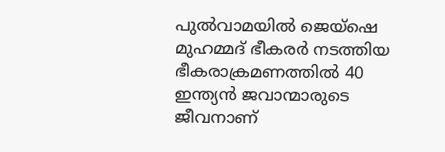പുൽവാമയിൽ ജെയ്ഷെ മുഹമ്മദ് ഭീകരർ നടത്തിയ ഭീകരാക്രമണത്തിൽ 40 ഇന്ത്യൻ ജവാന്മാരുടെ ജീവനാണ്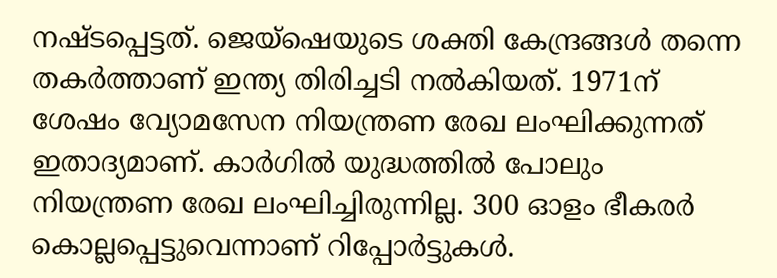നഷ്ടപ്പെട്ടത്. ജെയ്ഷെയുടെ ശക്തി കേന്ദ്രങ്ങൾ തന്നെ തകർത്താണ് ഇന്ത്യ തിരിച്ചടി നൽകിയത്. 1971ന് ശേഷം വ്യോമസേന നിയന്ത്രണ രേഖ ലംഘിക്കുന്നത് ഇതാദ്യമാണ്. കാർഗിൽ യുദ്ധത്തിൽ പോലും നിയന്ത്രണ രേഖ ലംഘിച്ചിരുന്നില്ല. 300 ഓളം ഭീകരർ കൊല്ലപ്പെട്ടുവെന്നാണ് റിപ്പോർട്ടുകൾ.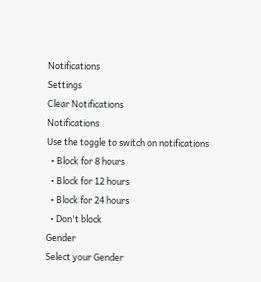Notifications
Settings
Clear Notifications
Notifications
Use the toggle to switch on notifications
  • Block for 8 hours
  • Block for 12 hours
  • Block for 24 hours
  • Don't block
Gender
Select your Gender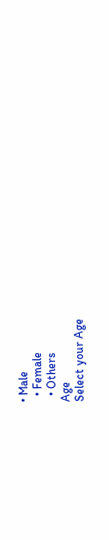• Male
  • Female
  • Others
Age
Select your Age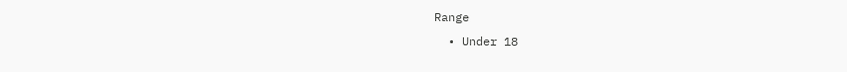Range
  • Under 18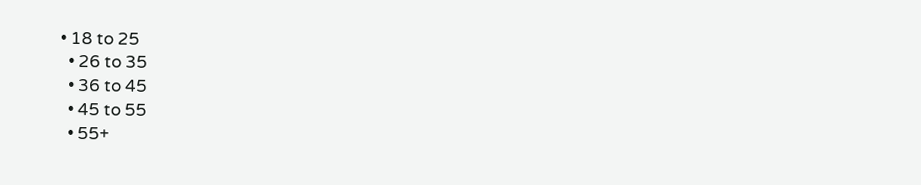• 18 to 25
  • 26 to 35
  • 36 to 45
  • 45 to 55
  • 55+